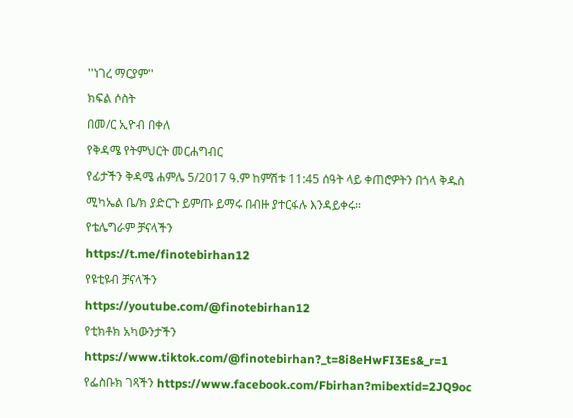''ነገረ ማርያም''
ክፍል ሶስት
በመ/ር ኢዮብ በቀለ
የቅዳሜ የትምህርት መርሐግብር
የፊታችን ቅዳሜ ሐምሌ 5/2017 ዓ.ም ከምሽቱ 11:45 ሰዓት ላይ ቀጠሮዎትን በጎላ ቅዱስ ሚካኤል ቤ/ክ ያድርጉ ይምጡ ይማሩ በብዙ ያተርፋሉ እንዳይቀሩ።
የቴሌግራም ቻናላችን
https://t.me/finotebirhan12
የዩቲዩብ ቻናላችን
https://youtube.com/@finotebirhan12
የቲክቶክ አካውንታችን https://www.tiktok.com/@finotebirhan?_t=8i8eHwFI3Es&_r=1
የፌስቡክ ገጻችን https://www.facebook.com/Fbirhan?mibextid=2JQ9oc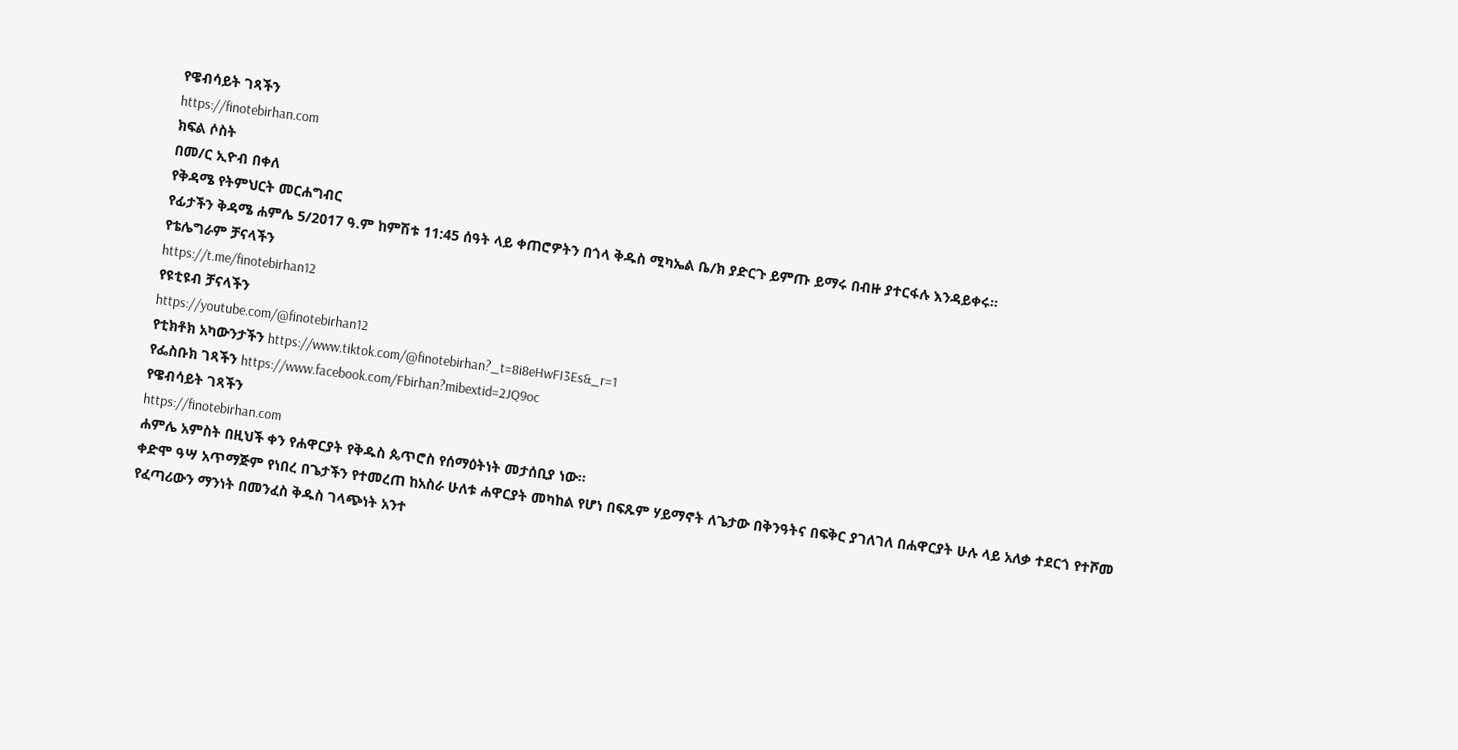የዌብሳይት ገጻችን
https://finotebirhan.com
ክፍል ሶስት
በመ/ር ኢዮብ በቀለ
የቅዳሜ የትምህርት መርሐግብር
የፊታችን ቅዳሜ ሐምሌ 5/2017 ዓ.ም ከምሽቱ 11:45 ሰዓት ላይ ቀጠሮዎትን በጎላ ቅዱስ ሚካኤል ቤ/ክ ያድርጉ ይምጡ ይማሩ በብዙ ያተርፋሉ እንዳይቀሩ።
የቴሌግራም ቻናላችን
https://t.me/finotebirhan12
የዩቲዩብ ቻናላችን
https://youtube.com/@finotebirhan12
የቲክቶክ አካውንታችን https://www.tiktok.com/@finotebirhan?_t=8i8eHwFI3Es&_r=1
የፌስቡክ ገጻችን https://www.facebook.com/Fbirhan?mibextid=2JQ9oc
የዌብሳይት ገጻችን
https://finotebirhan.com
ሐምሌ አምስት በዚህች ቀን የሐዋርያት የቅዱስ ጴጥሮስ የሰማዕትነት መታሰቢያ ነው።
ቀድሞ ዓሣ አጥማጅም የነበረ በጌታችን የተመረጠ ከአስራ ሁለቱ ሐዋርያት መካከል የሆነ በፍጹም ሃይማኖት ለጌታው በቅንዓትና በፍቅር ያገለገለ በሐዋርያት ሁሉ ላይ አለቃ ተደርጎ የተሾመ የፈጣሪውን ማንነት በመንፈስ ቅዱስ ገላጭነት አንተ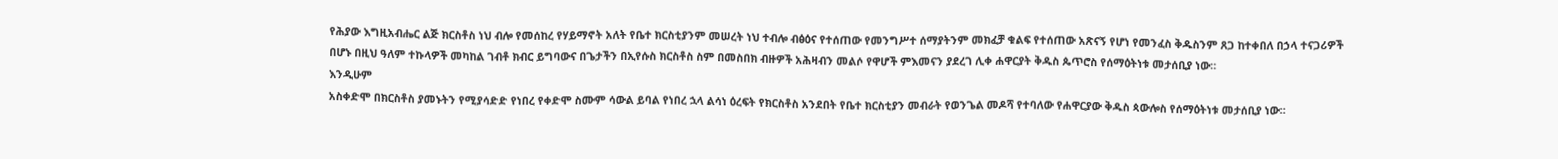የሕያው እግዚአብሔር ልጅ ክርስቶስ ነህ ብሎ የመሰከረ የሃይማኖት አለት የቤተ ክርስቲያንም መሠረት ነህ ተብሎ ብፅዕና የተሰጠው የመንግሥተ ሰማያትንም መክፈቻ ቁልፍ የተሰጠው አጽናኝ የሆነ የመንፈስ ቅዱስንም ጸጋ ከተቀበለ በኃላ ተናጋሪዎች በሆኑ በዚህ ዓለም ተኩላዎች መካከል ገብቶ ክብር ይግባውና በጌታችን በኢየሱስ ክርስቶስ ስም በመስበክ ብዙዎች አሕዛብን መልሶ የዋሆች ምእመናን ያደረገ ሊቀ ሐዋርያት ቅዱስ ጴጥሮስ የሰማዕትነቱ መታሰቢያ ነው።
እንዲሁም
አስቀድሞ በክርስቶስ ያመኑትን የሚያሳድድ የነበረ የቀድሞ ስሙም ሳውል ይባል የነበረ ኋላ ልሳነ ዕረፍት የክርስቶስ አንደበት የቤተ ክርስቲያን መብራት የወንጌል መዶሻ የተባለው የሐዋርያው ቅዱስ ጳውሎስ የሰማዕትነቱ መታሰቢያ ነው።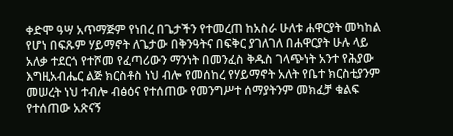ቀድሞ ዓሣ አጥማጅም የነበረ በጌታችን የተመረጠ ከአስራ ሁለቱ ሐዋርያት መካከል የሆነ በፍጹም ሃይማኖት ለጌታው በቅንዓትና በፍቅር ያገለገለ በሐዋርያት ሁሉ ላይ አለቃ ተደርጎ የተሾመ የፈጣሪውን ማንነት በመንፈስ ቅዱስ ገላጭነት አንተ የሕያው እግዚአብሔር ልጅ ክርስቶስ ነህ ብሎ የመሰከረ የሃይማኖት አለት የቤተ ክርስቲያንም መሠረት ነህ ተብሎ ብፅዕና የተሰጠው የመንግሥተ ሰማያትንም መክፈቻ ቁልፍ የተሰጠው አጽናኝ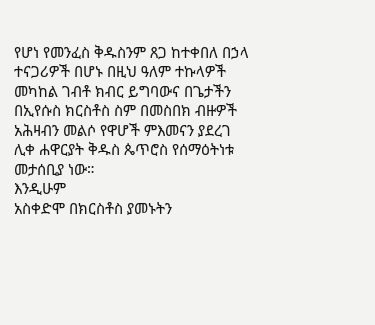የሆነ የመንፈስ ቅዱስንም ጸጋ ከተቀበለ በኃላ ተናጋሪዎች በሆኑ በዚህ ዓለም ተኩላዎች መካከል ገብቶ ክብር ይግባውና በጌታችን በኢየሱስ ክርስቶስ ስም በመስበክ ብዙዎች አሕዛብን መልሶ የዋሆች ምእመናን ያደረገ ሊቀ ሐዋርያት ቅዱስ ጴጥሮስ የሰማዕትነቱ መታሰቢያ ነው።
እንዲሁም
አስቀድሞ በክርስቶስ ያመኑትን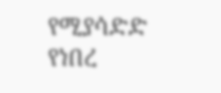የሚያሳድድ የነበረ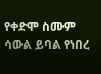የቀድሞ ስሙም ሳውል ይባል የነበረ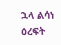ኋላ ልሳነ ዕረፍት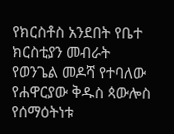የክርስቶስ አንደበት የቤተ ክርስቲያን መብራት የወንጌል መዶሻ የተባለው የሐዋርያው ቅዱስ ጳውሎስ የሰማዕትነቱ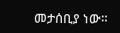መታሰቢያ ነው።